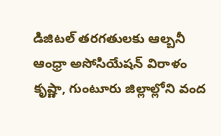డిజిటల్ తరగతులకు ఆల్బనీ ఆంధ్రా అసోసియేషన్ విరాళం
కృష్ణా, గుంటూరు జిల్లాల్లోని వంద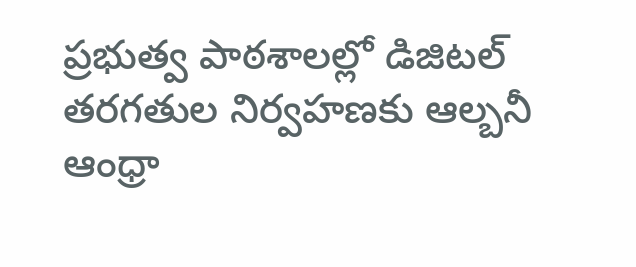ప్రభుత్వ పాఠశాలల్లో డిజిటల్ తరగతుల నిర్వహణకు ఆల్బనీ ఆంధ్రా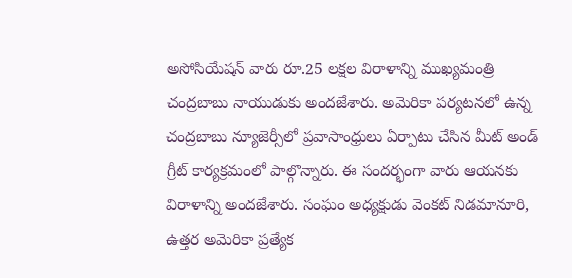అసోసియేషన్ వారు రూ.25 లక్షల విరాళాన్ని ముఖ్యమంత్రి చంద్రబాబు నాయుడుకు అందజేశారు. అమెరికా పర్యటనలో ఉన్న చంద్రబాబు న్యూజెర్సీలో ప్రవాసాంధ్రులు ఏర్పాటు చేసిన మీట్ అండ్ గ్రీట్ కార్యక్రమంలో పాల్గొన్నారు. ఈ సందర్భంగా వారు ఆయనకు విరాళాన్ని అందజేశారు. సంఘం అధ్యక్షుడు వెంకట్ నిడమానూరి, ఉత్తర అమెరికా ప్రత్యేక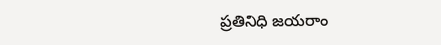ప్రతినిధి జయరాం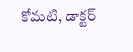కోమటి, డాక్టర్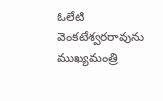ఓలేటి వెంకటేశ్వరరావును ముఖ్యమంత్రి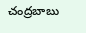చంద్రబాబు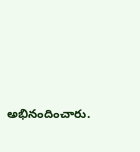అభినందించారు.